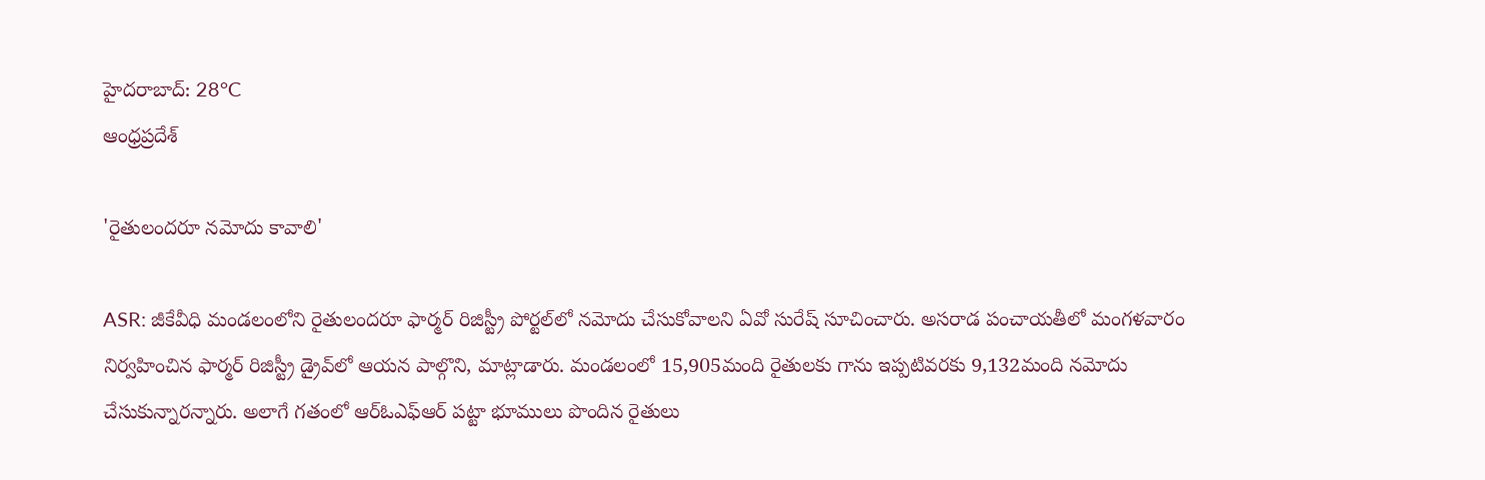హైదరాబాద్: 28°C
ఆంధ్రప్రదేశ్

'రైతులందరూ నమోదు కావాలి'

ASR: జీకేవీధి మండలంలోని రైతులందరూ ఫార్మర్‌ రిజిస్ట్రీ పోర్టల్‌లో నమోదు చేసుకోవాలని ఏవో సురేష్ సూచించారు. అసరాడ పంచాయతీలో మంగళవారం నిర్వహించిన ఫార్మర్‌ రిజిస్ట్రీ డ్రైవ్‌లో ఆయన పాల్గొని, మాట్లాడారు. మండలంలో 15,905మంది రైతులకు గాను ఇప్పటివరకు 9,132మంది నమోదు చేసుకున్నారన్నారు. అలాగే గతంలో ఆర్‌ఓఎఫ్‌ఆర్ పట్టా భూములు పొందిన రైతులు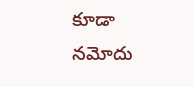కూడా నమోదు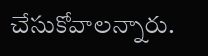చేసుకోవాలన్నారు.